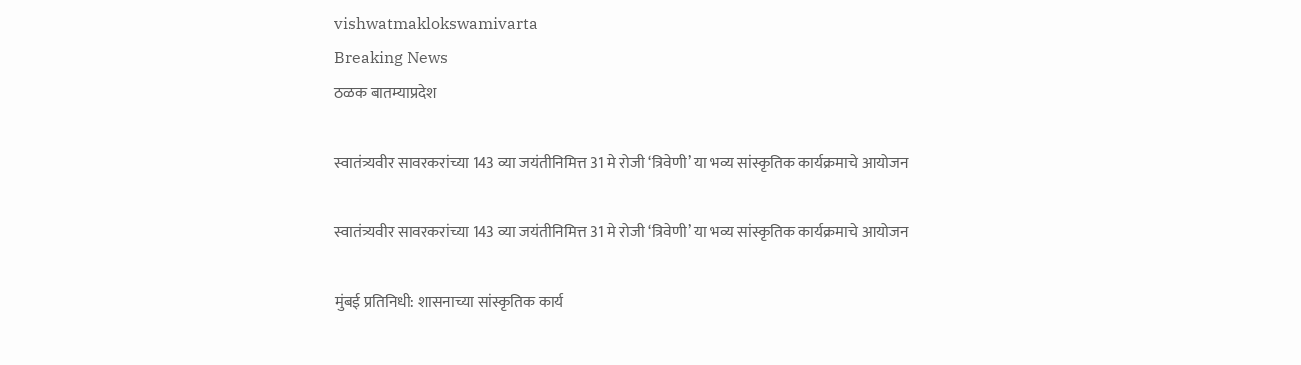vishwatmaklokswamivarta
Breaking News
ठळक बातम्याप्रदेश

स्वातंत्र्यवीर सावरकरांच्या 143 व्या जयंतीनिमित्त 31 मे रोजी ‘त्रिवेणी’ या भव्य सांस्कृतिक कार्यक्रमाचे आयोजन

स्वातंत्र्यवीर सावरकरांच्या 143 व्या जयंतीनिमित्त 31 मे रोजी ‘त्रिवेणी’ या भव्य सांस्कृतिक कार्यक्रमाचे आयोजन

मुंबई प्रतिनिधी: शासनाच्या सांस्कृतिक कार्य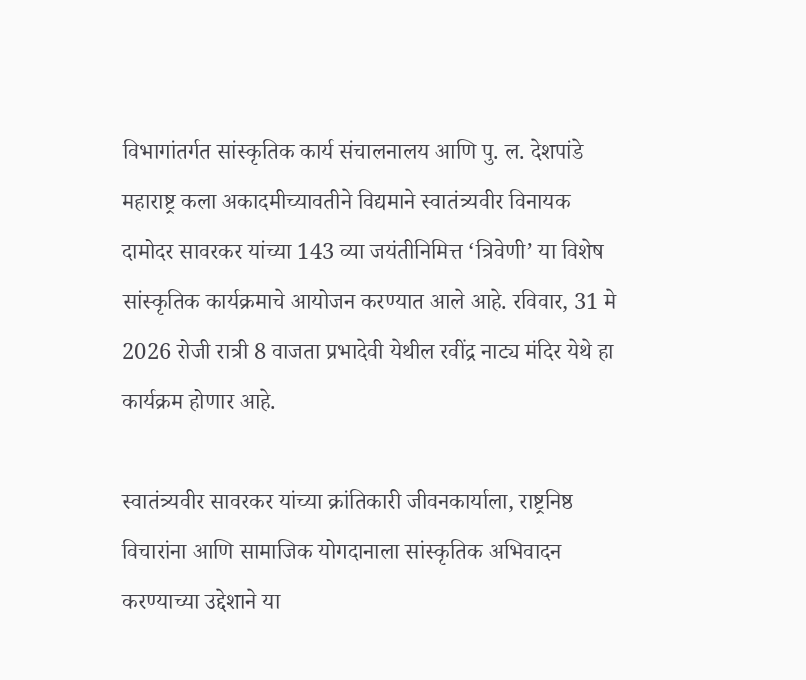विभागांतर्गत सांस्कृतिक कार्य संचालनालय आणि पु. ल. देशपांडे महाराष्ट्र कला अकादमीच्यावतीने विद्यमाने स्वातंत्र्यवीर विनायक दामोदर सावरकर यांच्या 143 व्या जयंतीनिमित्त ‘त्रिवेणी’ या विशेष सांस्कृतिक कार्यक्रमाचे आयोजन करण्यात आले आहे. रविवार, 31 मे 2026 रोजी रात्री 8 वाजता प्रभादेवी येथील रवींद्र नाट्य मंदिर येथे हा कार्यक्रम होणार आहे.

स्वातंत्र्यवीर सावरकर यांच्या क्रांतिकारी जीवनकार्याला, राष्ट्रनिष्ठ विचारांना आणि सामाजिक योगदानाला सांस्कृतिक अभिवादन करण्याच्या उद्देशाने या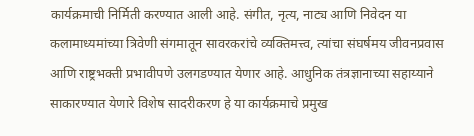कार्यक्रमाची निर्मिती करण्यात आली आहे. संगीत, नृत्य, नाट्य आणि निवेदन या कलामाध्यमांच्या त्रिवेणी संगमातून सावरकरांचे व्यक्तिमत्त्व, त्यांचा संघर्षमय जीवनप्रवास आणि राष्ट्रभक्ती प्रभावीपणे उलगडण्यात येणार आहे. आधुनिक तंत्रज्ञानाच्या सहाय्याने साकारण्यात येणारे विशेष सादरीकरण हे या कार्यक्रमाचे प्रमुख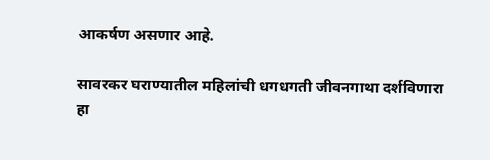आकर्षण असणार आहे.

सावरकर घराण्यातील महिलांची धगधगती जीवनगाथा दर्शविणारा हा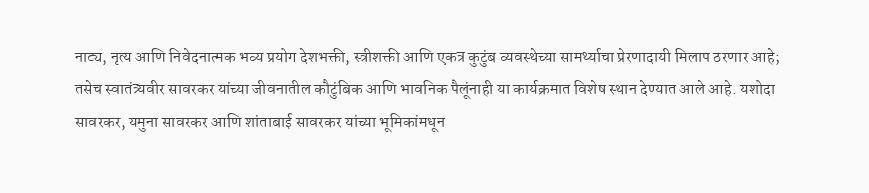नाट्य, नृत्य आणि निवेदनात्मक भव्य प्रयोग देशभक्ती, स्त्रीशक्ती आणि एकत्र कुटुंब व्यवस्थेच्या सामर्थ्याचा प्रेरणादायी मिलाप ठरणार आहे; तसेच स्वातंत्र्यवीर सावरकर यांच्या जीवनातील कौटुंबिक आणि भावनिक पैलूंनाही या कार्यक्रमात विशेष स्थान देण्यात आले आहे. यशोदा सावरकर, यमुना सावरकर आणि शांताबाई सावरकर यांच्या भूमिकांमधून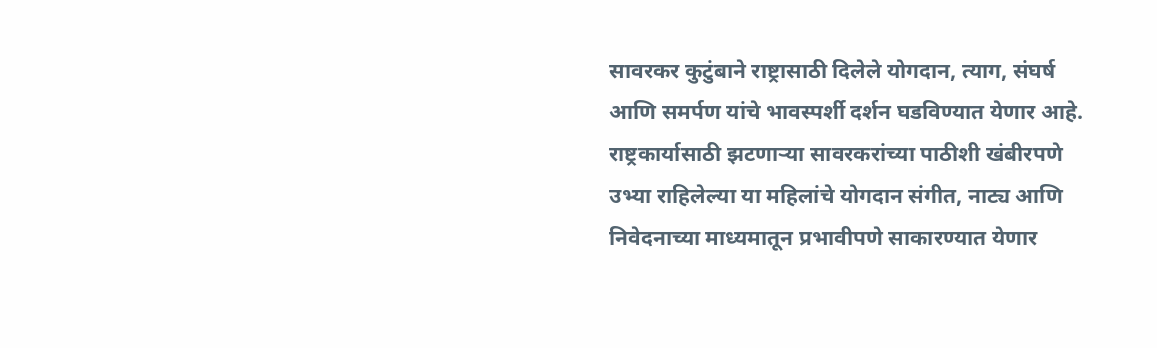सावरकर कुटुंबाने राष्ट्रासाठी दिलेले योगदान, त्याग, संघर्ष आणि समर्पण यांचे भावस्पर्शी दर्शन घडविण्यात येणार आहे. राष्ट्रकार्यासाठी झटणाऱ्या सावरकरांच्या पाठीशी खंबीरपणे उभ्या राहिलेल्या या महिलांचे योगदान संगीत, नाट्य आणि निवेदनाच्या माध्यमातून प्रभावीपणे साकारण्यात येणार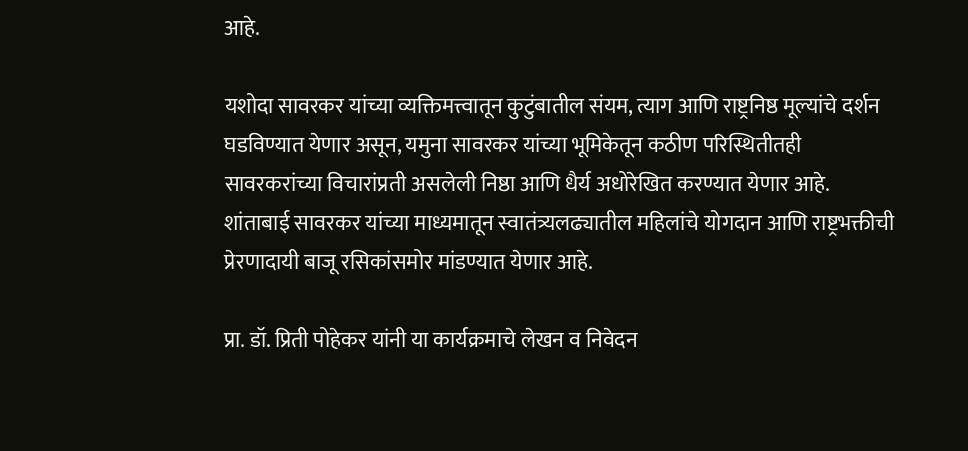आहे.

यशोदा सावरकर यांच्या व्यक्तिमत्त्वातून कुटुंबातील संयम, त्याग आणि राष्ट्रनिष्ठ मूल्यांचे दर्शन घडविण्यात येणार असून, यमुना सावरकर यांच्या भूमिकेतून कठीण परिस्थितीतही सावरकरांच्या विचारांप्रती असलेली निष्ठा आणि धैर्य अधोरेखित करण्यात येणार आहे. शांताबाई सावरकर यांच्या माध्यमातून स्वातंत्र्यलढ्यातील महिलांचे योगदान आणि राष्ट्रभक्तीची प्रेरणादायी बाजू रसिकांसमोर मांडण्यात येणार आहे.

प्रा. डॉ. प्रिती पोहेकर यांनी या कार्यक्रमाचे लेखन व निवेदन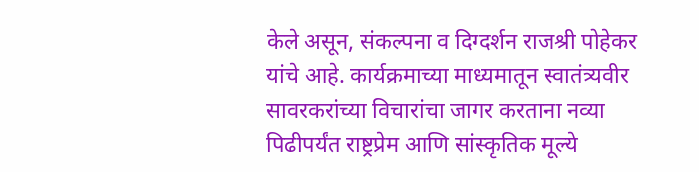केले असून, संकल्पना व दिग्दर्शन राजश्री पोहेकर यांचे आहे. कार्यक्रमाच्या माध्यमातून स्वातंत्र्यवीर सावरकरांच्या विचारांचा जागर करताना नव्या पिढीपर्यंत राष्ट्रप्रेम आणि सांस्कृतिक मूल्ये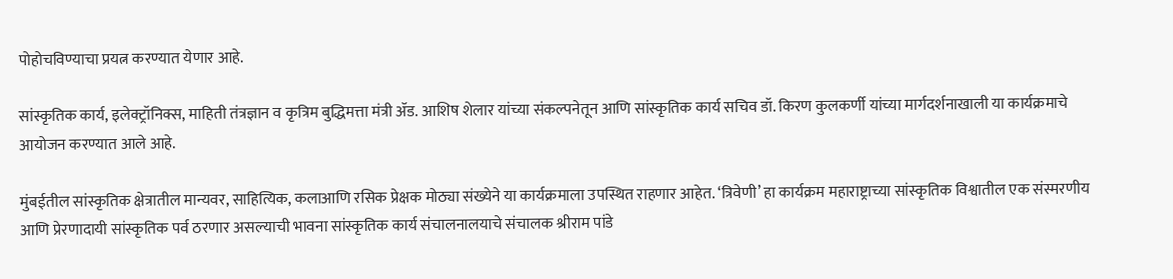पोहोचविण्याचा प्रयत्न करण्यात येणार आहे.

सांस्कृतिक कार्य, इलेक्ट्रॉनिक्स, माहिती तंत्रज्ञान व कृत्रिम बुद्धिमत्ता मंत्री ॲड. आशिष शेलार यांच्या संकल्पनेतून आणि सांस्कृतिक कार्य सचिव डॉ. किरण कुलकर्णी यांच्या मार्गदर्शनाखाली या कार्यक्रमाचे आयोजन करण्यात आले आहे.

मुंबईतील सांस्कृतिक क्षेत्रातील मान्यवर, साहित्यिक, कलाआणि रसिक प्रेक्षक मोठ्या संख्येने या कार्यक्रमाला उपस्थित राहणार आहेत. ‘त्रिवेणी’ हा कार्यक्रम महाराष्ट्राच्या सांस्कृतिक विश्वातील एक संस्मरणीय आणि प्रेरणादायी सांस्कृतिक पर्व ठरणार असल्याची भावना सांस्कृतिक कार्य संचालनालयाचे संचालक श्रीराम पांडे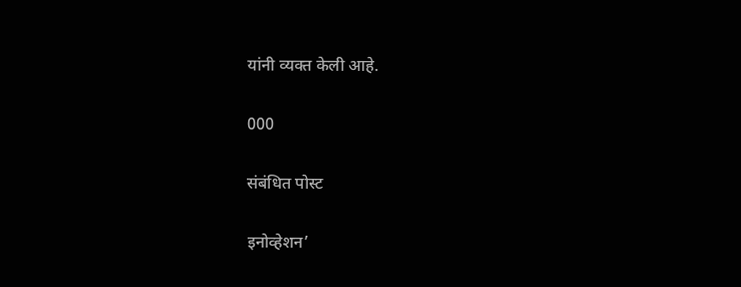यांनी व्यक्त केली आहे.

000

संबंधित पोस्ट

इनोव्हेशन’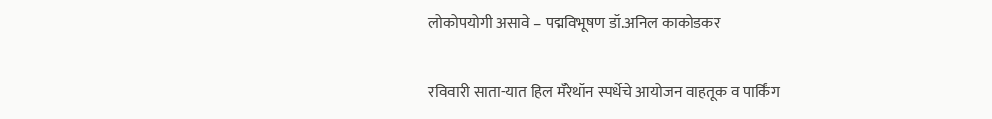लोकोपयोगी असावे – पद्मविभूषण डॉ.अनिल काकोडकर

रविवारी साता-यात हिल मॅरेथॉन स्पर्धेचे आयोजन वाहतूक व पार्किंग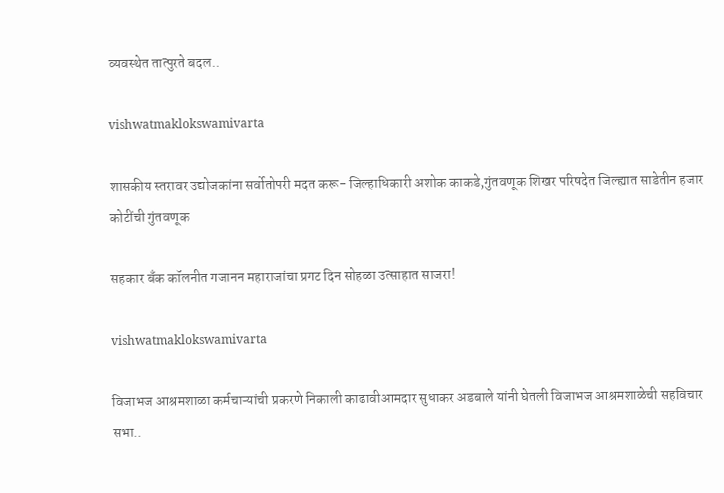व्यवस्थेत तात्पुरते बदल..

vishwatmaklokswamivarta

शासकीय स्तरावर उद्योजकांना सर्वोतोपरी मदत करू- जिल्हाधिकारी अशोक काकडे,गुंतवणूक शिखर परिषदेत जिल्ह्यात साडेतीन हजार कोटींची गुंतवणूक

सहकार बँक कॉलनीत गजानन महाराजांचा प्रगट दिन सोहळा उत्साहात साजरा!

vishwatmaklokswamivarta

विजाभज आश्रमशाळा कर्मचाऱ्यांची प्रकरणे निकाली काढावीआमदार सुधाकर अडबाले यांनी घेतली विजाभज आश्रमशाळेची सहविचार सभा..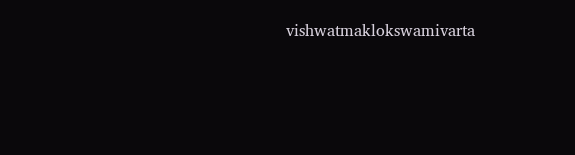vishwatmaklokswamivarta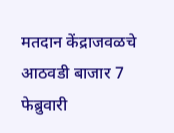मतदान केंद्राजवळचे आठवडी बाजार 7 फेब्रुवारी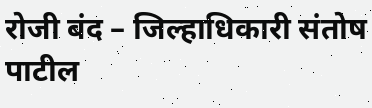रोजी बंद – जिल्हाधिकारी संतोष पाटील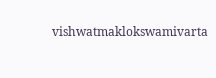vishwatmaklokswamivarta